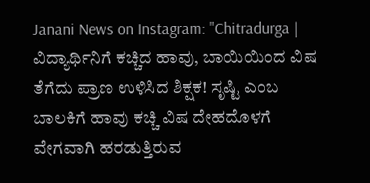Janani News on Instagram: "Chitradurga | ವಿದ್ಯಾರ್ಥಿನಿಗೆ ಕಚ್ಚಿದ ಹಾವು, ಬಾಯಿಯಿಂದ ವಿಷ ತೆಗೆದು ಪ್ರಾಣ ಉಳಿಸಿದ ಶಿಕ್ಷಕ! ಸೃಷ್ಟಿ ಎಂಬ ಬಾಲಕಿಗೆ ಹಾವು ಕಚ್ಚಿ ವಿಷ ದೇಹದೊಳಗೆ ವೇಗವಾಗಿ ಹರಡುತ್ತಿರುವ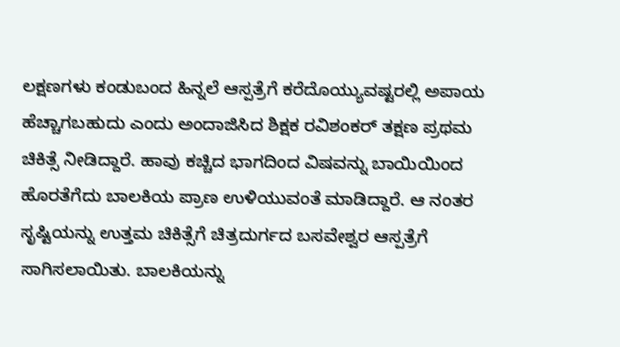ಲಕ್ಷಣಗಳು ಕಂಡುಬಂದ ಹಿನ್ನಲೆ ಆಸ್ಪತ್ರೆಗೆ ಕರೆದೊಯ್ಯುವಷ್ಟರಲ್ಲಿ ಅಪಾಯ ಹೆಚ್ಚಾಗಬಹುದು ಎಂದು ಅಂದಾಜಿಸಿದ ಶಿಕ್ಷಕ ರವಿಶಂಕರ್ ತಕ್ಷಣ ಪ್ರಥಮ ಚಿಕಿತ್ಸೆ ನೀಡಿದ್ದಾರೆ. ಹಾವು ಕಚ್ಚಿದ ಭಾಗದಿಂದ ವಿಷವನ್ನು ಬಾಯಿಯಿಂದ ಹೊರತೆಗೆದು ಬಾಲಕಿಯ ಪ್ರಾಣ ಉಳಿಯುವಂತೆ ಮಾಡಿದ್ದಾರೆ. ಆ ನಂತರ ಸೃಷ್ಟಿಯನ್ನು ಉತ್ತಮ ಚಿಕಿತ್ಸೆಗೆ ಚಿತ್ರದುರ್ಗದ ಬಸವೇಶ್ವರ ಆಸ್ಪತ್ರೆಗೆ ಸಾಗಿಸಲಾಯಿತು. ಬಾಲಕಿಯನ್ನು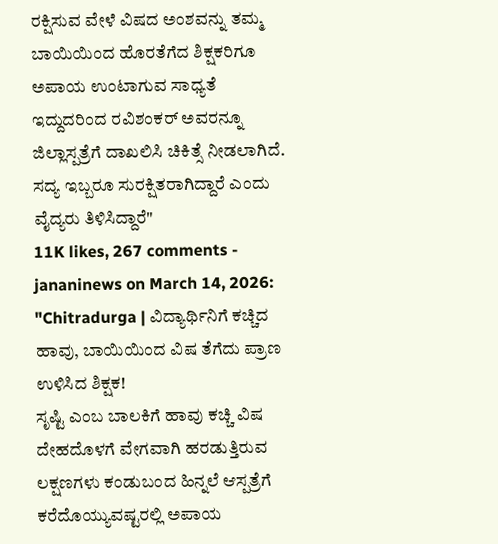ರಕ್ಷಿಸುವ ವೇಳೆ ವಿಷದ ಅಂಶವನ್ನು ತಮ್ಮ ಬಾಯಿಯಿಂದ ಹೊರತೆಗೆದ ಶಿಕ್ಷಕರಿಗೂ ಅಪಾಯ ಉಂಟಾಗುವ ಸಾಧ್ಯತೆ ಇದ್ದುದರಿಂದ ರವಿಶಂಕರ್ ಅವರನ್ನೂ ಜಿಲ್ಲಾಸ್ಪತ್ರೆಗೆ ದಾಖಲಿಸಿ ಚಿಕಿತ್ಸೆ ನೀಡಲಾಗಿದೆ. ಸದ್ಯ ಇಬ್ಬರೂ ಸುರಕ್ಷಿತರಾಗಿದ್ದಾರೆ ಎಂದು ವೈದ್ಯರು ತಿಳಿಸಿದ್ದಾರೆ"
11K likes, 267 comments - jananinews on March 14, 2026: "Chitradurga | ವಿದ್ಯಾರ್ಥಿನಿಗೆ ಕಚ್ಚಿದ ಹಾವು, ಬಾಯಿಯಿಂದ ವಿಷ ತೆಗೆದು ಪ್ರಾಣ ಉಳಿಸಿದ ಶಿಕ್ಷಕ!
ಸೃಷ್ಟಿ ಎಂಬ ಬಾಲಕಿಗೆ ಹಾವು ಕಚ್ಚಿ ವಿಷ ದೇಹದೊಳಗೆ ವೇಗವಾಗಿ ಹರಡುತ್ತಿರುವ ಲಕ್ಷಣಗಳು ಕಂಡುಬಂದ ಹಿನ್ನಲೆ ಆಸ್ಪತ್ರೆಗೆ ಕರೆದೊಯ್ಯುವಷ್ಟರಲ್ಲಿ ಅಪಾಯ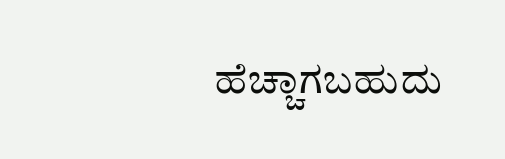ಹೆಚ್ಚಾಗಬಹುದು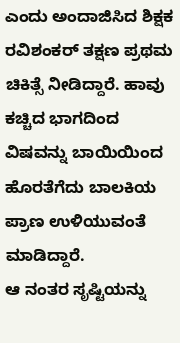ಎಂದು ಅಂದಾಜಿಸಿದ ಶಿಕ್ಷಕ ರವಿಶಂಕರ್ ತಕ್ಷಣ ಪ್ರಥಮ ಚಿಕಿತ್ಸೆ ನೀಡಿದ್ದಾರೆ. ಹಾವು ಕಚ್ಚಿದ ಭಾಗದಿಂದ ವಿಷವನ್ನು ಬಾಯಿಯಿಂದ ಹೊರತೆಗೆದು ಬಾಲಕಿಯ ಪ್ರಾಣ ಉಳಿಯುವಂತೆ ಮಾಡಿದ್ದಾರೆ.
ಆ ನಂತರ ಸೃಷ್ಟಿಯನ್ನು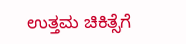ಉತ್ತಮ ಚಿಕಿತ್ಸೆಗೆ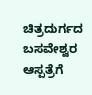ಚಿತ್ರದುರ್ಗದ ಬಸವೇಶ್ವರ ಆಸ್ಪತ್ರೆಗೆ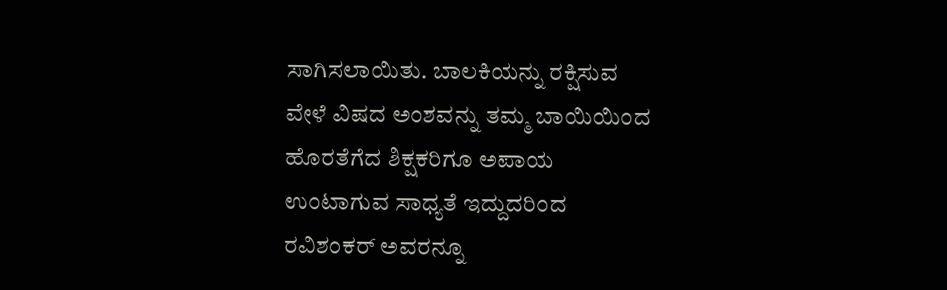ಸಾಗಿಸಲಾಯಿತು. ಬಾಲಕಿಯನ್ನು ರಕ್ಷಿಸುವ ವೇಳೆ ವಿಷದ ಅಂಶವನ್ನು ತಮ್ಮ ಬಾಯಿಯಿಂದ ಹೊರತೆಗೆದ ಶಿಕ್ಷಕರಿಗೂ ಅಪಾಯ ಉಂಟಾಗುವ ಸಾಧ್ಯತೆ ಇದ್ದುದರಿಂದ ರವಿಶಂಕರ್ ಅವರನ್ನೂ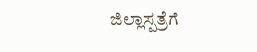ಜಿಲ್ಲಾಸ್ಪತ್ರೆಗೆ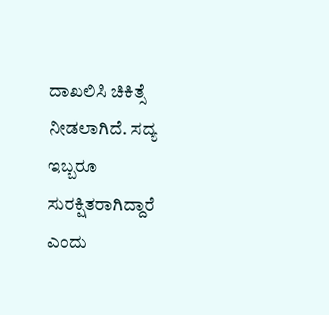ದಾಖಲಿಸಿ ಚಿಕಿತ್ಸೆ ನೀಡಲಾಗಿದೆ. ಸದ್ಯ ಇಬ್ಬರೂ ಸುರಕ್ಷಿತರಾಗಿದ್ದಾರೆ ಎಂದು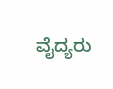ವೈದ್ಯರು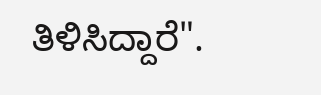ತಿಳಿಸಿದ್ದಾರೆ".